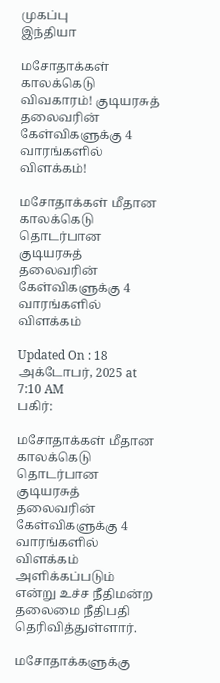முகப்பு
இந்தியா

மசோதாக்கள் காலக்கெடு விவகாரம்! குடியரசுத் தலைவரின் கேள்விகளுக்கு 4 வாரங்களில் விளக்கம்!

மசோதாக்கள் மீதான காலக்கெடு தொடர்பான குடியரசுத் தலைவரின் கேள்விகளுக்கு 4 வாரங்களில் விளக்கம்

Updated On : 18 அக்டோபர், 2025 at 7:10 AM
பகிர்:

மசோதாக்கள் மீதான காலக்கெடு தொடர்பான குடியரசுத் தலைவரின் கேள்விகளுக்கு 4 வாரங்களில் விளக்கம் அளிக்கப்படும் என்று உச்ச நீதிமன்ற தலைமை நீதிபதி தெரிவித்துள்ளார்.

மசோதாக்களுக்கு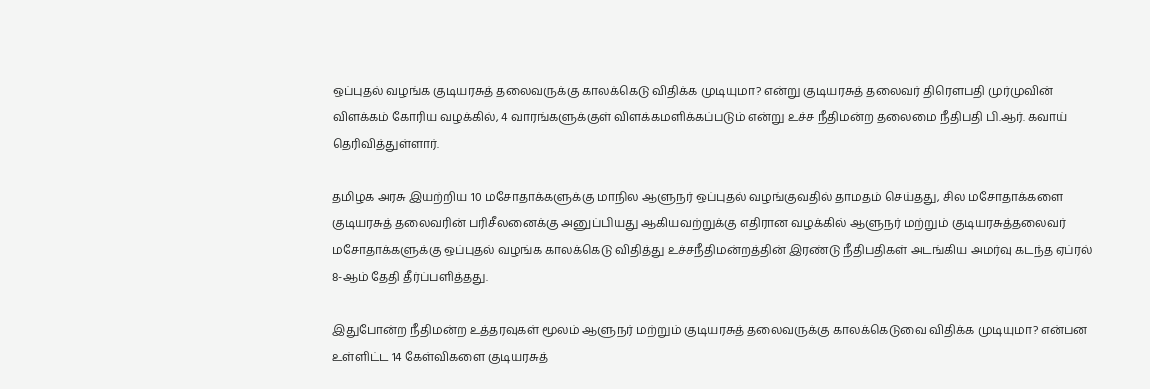ஒப்புதல் வழங்க குடியரசுத் தலைவருக்கு காலக்கெடு விதிக்க முடியுமா? என்று குடியரசுத் தலைவர் திரௌபதி முர்முவின் விளக்கம் கோரிய வழக்கில், 4 வாரங்களுக்குள் விளக்கமளிக்கப்படும் என்று உச்ச நீதிமன்ற தலைமை நீதிபதி பி.ஆர். கவாய் தெரிவித்துள்ளார்.

தமிழக அரசு இயற்றிய 10 மசோதாக்களுக்கு மாநில ஆளுநர் ஒப்புதல் வழங்குவதில் தாமதம் செய்தது, சில மசோதாக்களை குடியரசுத் தலைவரின் பரிசீலனைக்கு அனுப்பியது ஆகியவற்றுக்கு எதிரான வழக்கில் ஆளுநர் மற்றும் குடியரசுத்தலைவர் மசோதாக்களுக்கு ஒப்புதல் வழங்க காலக்கெடு விதித்து உச்சநீதிமன்றத்தின் இரண்டு நீதிபதிகள் அடங்கிய அமர்வு கடந்த ஏப்ரல் 8-ஆம் தேதி தீர்ப்பளித்தது.

இதுபோன்ற நீதிமன்ற உத்தரவுகள் மூலம் ஆளுநர் மற்றும் குடியரசுத் தலைவருக்கு காலக்கெடுவை விதிக்க முடியுமா? என்பன உள்ளிட்ட 14 கேள்விகளை குடியரசுத்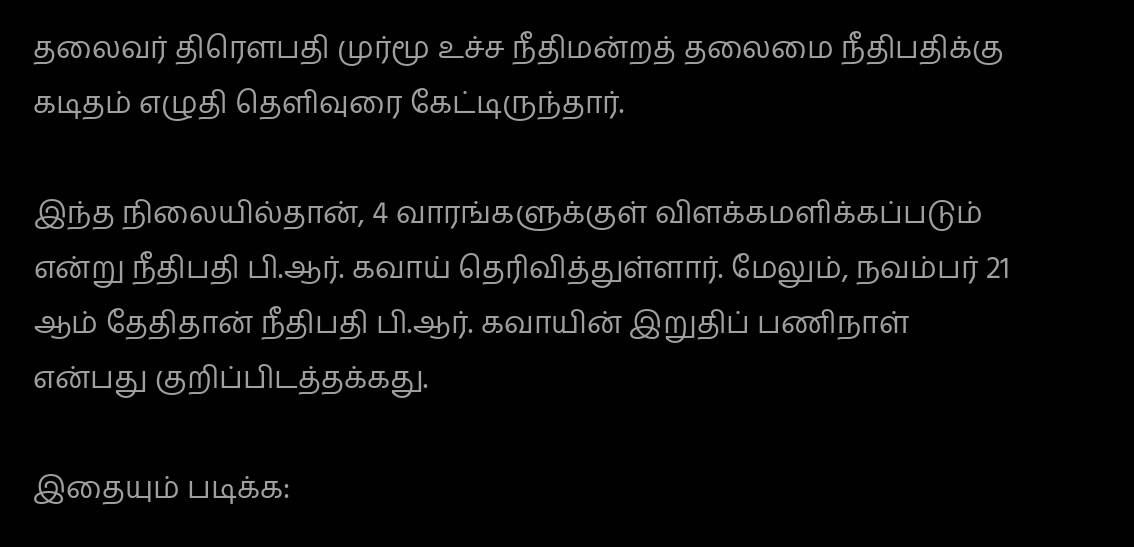தலைவர் திரௌபதி முர்மூ உச்ச நீதிமன்றத் தலைமை நீதிபதிக்கு கடிதம் எழுதி தெளிவுரை கேட்டிருந்தார்.

இந்த நிலையில்தான், 4 வாரங்களுக்குள் விளக்கமளிக்கப்படும் என்று நீதிபதி பி.ஆர். கவாய் தெரிவித்துள்ளார். மேலும், நவம்பர் 21 ஆம் தேதிதான் நீதிபதி பி.ஆர். கவாயின் இறுதிப் பணிநாள் என்பது குறிப்பிடத்தக்கது.

இதையும் படிக்க: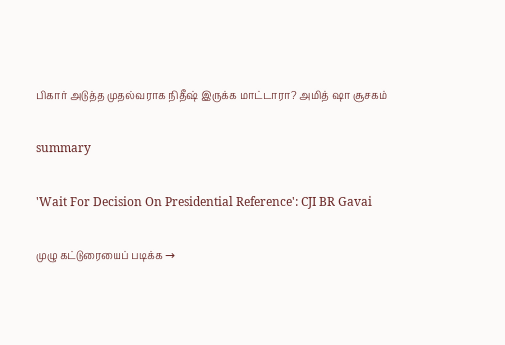பிகார் அடுத்த முதல்வராக நிதீஷ் இருக்க மாட்டாரா? அமித் ஷா சூசகம்

summary

'Wait For Decision On Presidential Reference': CJI BR Gavai

முழு கட்டுரையைப் படிக்க →